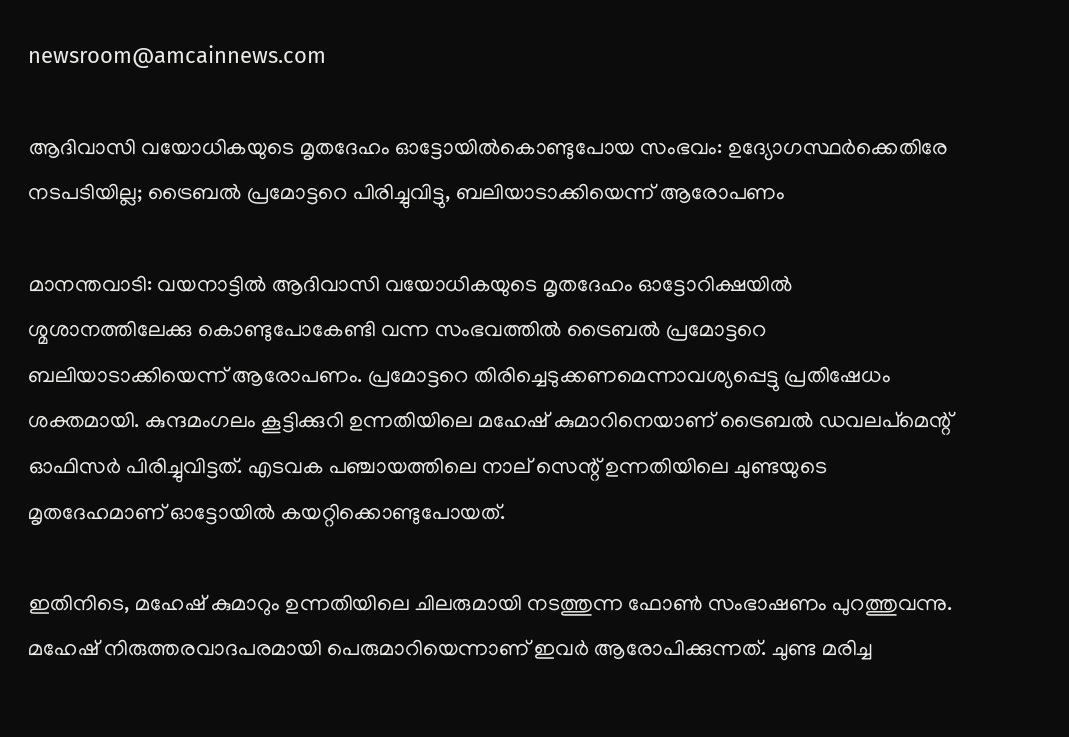newsroom@amcainnews.com

ആദിവാസി വയോധികയുടെ മൃതദേഹം ഓട്ടോയിൽകൊണ്ടുപോയ സംഭവം: ഉദ്യോഗസ്ഥർക്കെതിരേ നടപടിയില്ല; ട്രൈബൽ പ്രമോട്ടറെ പിരിച്ചുവിട്ടു, ബലിയാടാക്കിയെന്ന് ആരോപണം

മാനന്തവാടി: വയനാട്ടിൽ ആദിവാസി വയോധികയുടെ മൃതദേഹം ഓട്ടോറിക്ഷയിൽ ശ്മശാനത്തിലേക്കു കൊണ്ടുപോകേണ്ടി വന്ന സംഭവത്തിൽ ട്രൈബൽ പ്രമോട്ടറെ ബലിയാടാക്കിയെന്ന് ആരോപണം. പ്രമോട്ടറെ തിരിച്ചെടുക്കണമെന്നാവശ്യപ്പെട്ടു പ്രതിഷേധം ശക്തമായി. കുന്ദമംഗലം കൂട്ടിക്കുറി ഉന്നതിയിലെ മഹേഷ് കുമാറിനെയാണ് ട്രൈബൽ ഡവലപ്മെന്റ് ഓഫിസർ പിരിച്ചുവിട്ടത്. എടവക പഞ്ചായത്തിലെ നാല് സെന്റ് ഉന്നതിയിലെ ചുണ്ടയുടെ മൃതദേഹമാണ് ഓട്ടോയിൽ കയറ്റിക്കൊണ്ടുപോയത്.

ഇതിനിടെ, മഹേഷ് കുമാറും ഉന്നതിയിലെ ചിലരുമായി നടത്തുന്ന ഫോൺ സംഭാഷണം പുറത്തുവന്നു. മഹേഷ് നിരുത്തരവാദപരമായി പെരുമാറിയെന്നാണ് ഇവർ ആരോപിക്കുന്നത്. ചുണ്ട മരിച്ച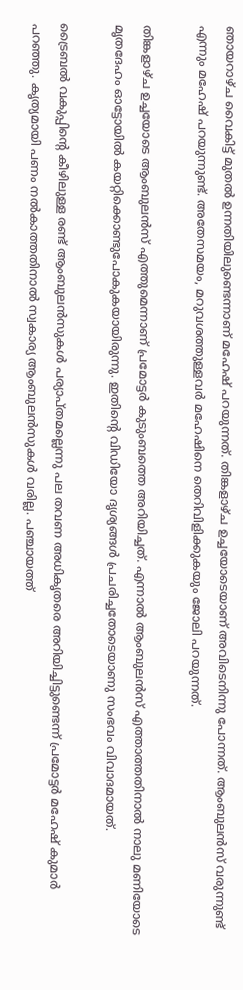ഞായറാഴ്ച വൈകിട്ട് മുതൽ ഉന്നതിയിലുണ്ടെന്നാണ് മഹേഷ് പറയുന്നത്. തിങ്കളാഴ്ച ഉച്ചയോടെയാണ് അവിടെനിന്നു പോന്നത്. ആംബുലൻസ് വരുന്നുണ്ട് എന്നും മഹേഷ് പറയുന്നുണ്ട്. അതേസമയം, മറുവശത്തുള്ളവർ മഹേഷിനെ തെറിവിളിക്കുകയും ജോലി പറയുന്നത്.

തിങ്കളാഴ്ച ഉച്ചയോടെ ആംബുലൻസ് എത്തുമെന്നാണ് പ്രമോട്ടർ കുടുംബത്തെ അറിയിച്ചത്. എന്നാൽ ആംബുലൻസ് എത്താത്തതിനാൽ നാലു മണിയോടെ മൃതദേഹം ഓട്ടോയിൽ കയറ്റിക്കൊണ്ടുപോകുകയായിരുന്നു. ഇതിന്റെ വിഡിയോ ദൃശ്യങ്ങൾ പ്രചരിച്ചതോടെയാണു സംഭവം വിവാദമായത്.

ട്രൈബൽ വകുപ്പിന്റെ കീഴിലുള്ള രണ്ട് ആംബുലൻസുകൾ പര്യാപ്തമല്ലെന്നു പല തവണ അധികൃതരെ അറിയിച്ചിട്ടുണ്ടെന്ന് പ്രമോട്ടർ മഹേഷ് കുമാർ പറഞ്ഞു. കൃത്യമായി പണം നൽകാത്തതിനാൽ സ്വകാര്യ ആംബുലൻസുകൾ വരില്ല. പഞ്ചായത്ത്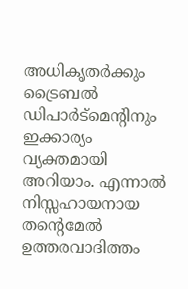അധികൃതർക്കും ട്രൈബൽ ഡിപാർട്മെന്റിനും ഇക്കാര്യം വ്യക്തമായി അറിയാം. എന്നാൽ നിസ്സഹായനായ തന്റെമേൽ ഉത്തരവാദിത്തം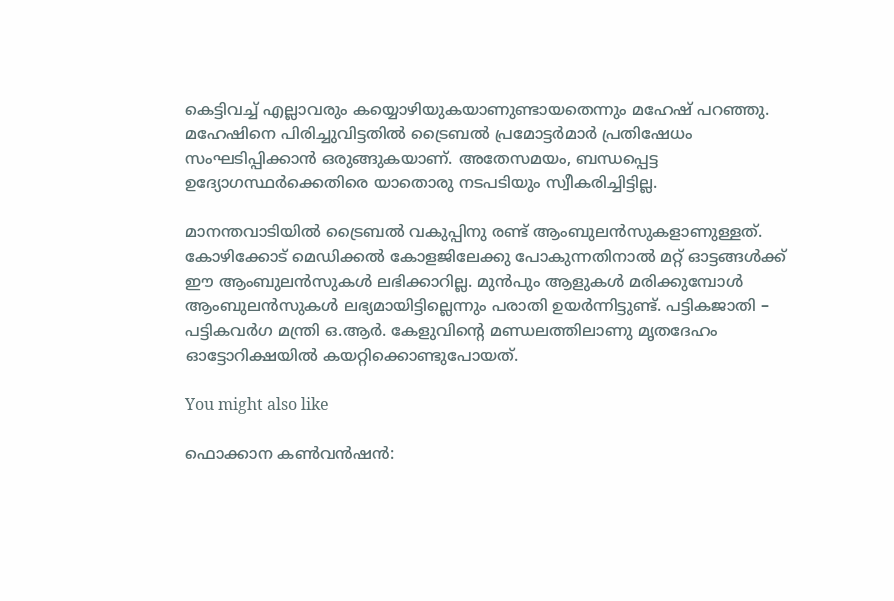കെട്ടിവച്ച് എല്ലാവരും കയ്യൊഴിയുകയാണുണ്ടായതെന്നും മഹേഷ് പറഞ്ഞു. മഹേഷിനെ പിരിച്ചുവിട്ടതിൽ ട്രൈബൽ പ്രമോട്ടർമാർ പ്രതിഷേധം സംഘടിപ്പിക്കാൻ ഒരുങ്ങുകയാണ്. അതേസമയം, ബന്ധപ്പെട്ട ഉദ്യോഗസ്ഥർക്കെതിരെ യാതൊരു നടപടിയും സ്വീകരിച്ചിട്ടില്ല.

മാനന്തവാടിയിൽ ട്രൈബൽ വകുപ്പിനു രണ്ട് ആംബുലൻസുകളാണുള്ളത്. കോഴിക്കോട് മെഡിക്കൽ കോളജിലേക്കു പോകുന്നതിനാൽ മറ്റ് ഓട്ടങ്ങൾക്ക് ഈ ആംബുലൻസുകൾ ലഭിക്കാറില്ല. മുൻപും ആളുകൾ മരിക്കുമ്പോൾ ആംബുലൻസുകൾ ലഭ്യമായിട്ടില്ലെന്നും പരാതി ഉയർന്നിട്ടുണ്ട്. പട്ടികജാതി – പട്ടികവർഗ മന്ത്രി ഒ.ആർ. കേളുവിന്റെ മണ്ഡലത്തിലാണു മൃതദേഹം ഓട്ടോറിക്ഷയിൽ കയറ്റിക്കൊണ്ടുപോയത്.

You might also like

ഫൊക്കാന കൺവൻഷൻ: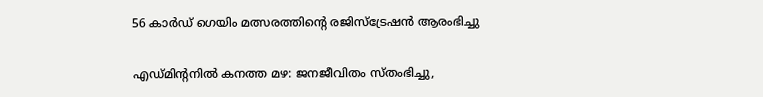56 കാർഡ് ഗെയിം മത്സരത്തിന്‍റെ രജിസ്ട്രേഷൻ ആരംഭിച്ചു

എഡ്മിന്‍റനിൽ കനത്ത മഴ: ജനജീവിതം സ്തംഭിച്ചു,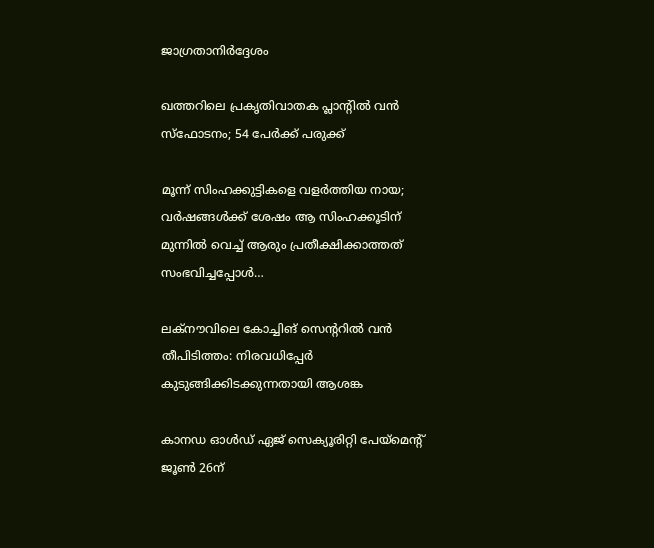ജാഗ്രതാനിർദ്ദേശം

ഖത്തറിലെ പ്രകൃതിവാതക പ്ലാൻ്റിൽ വൻ സ്ഫോടനം; 54 പേർക്ക് പരുക്ക്

മൂന്ന് സിംഹക്കുട്ടികളെ വളർത്തിയ നായ; വർഷങ്ങൾക്ക് ശേഷം ആ സിംഹക്കൂടിന് മുന്നിൽ വെച്ച് ആരും പ്രതീക്ഷിക്കാത്തത് സംഭവിച്ചപ്പോൾ…

ലക്നൗവിലെ കോച്ചിങ് സെന്ററിൽ വൻ തീപിടിത്തം: നിരവധിപ്പേർ കുടുങ്ങിക്കിടക്കുന്നതായി ആശങ്ക

കാനഡ ഓൾഡ് ഏജ് സെക്യൂരിറ്റി പേയ്‌മെൻ്റ് ജൂൺ 26ന്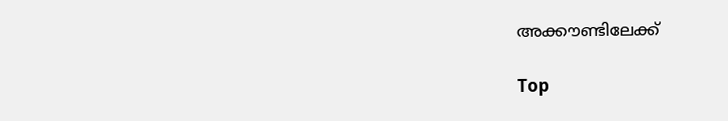അക്കൗണ്ടിലേക്ക്

Top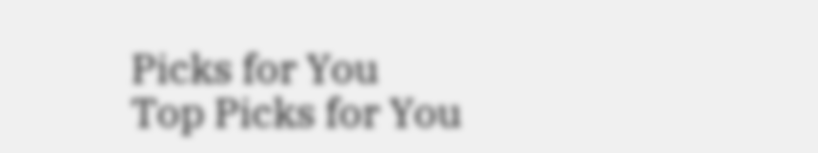Picks for You
Top Picks for You